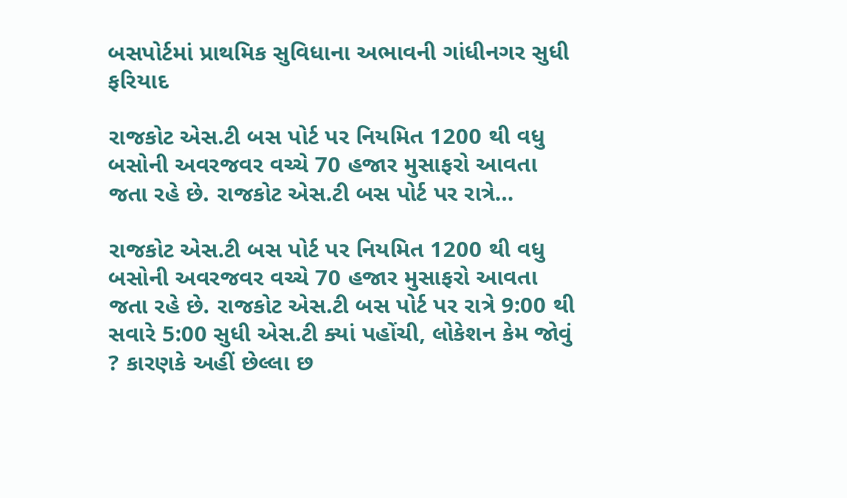બસપોર્ટમાં પ્રાથમિક સુવિધાના અભાવની ગાંધીનગર સુધી ફરિયાદ

રાજકોટ એસ.ટી બસ પોર્ટ પર નિયમિત 1200 થી વધુ બસોની અવરજવર વચ્ચે 70 હજાર મુસાફરો આવતા જતા રહે છે. રાજકોટ એસ.ટી બસ પોર્ટ પર રાત્રે…

રાજકોટ એસ.ટી બસ પોર્ટ પર નિયમિત 1200 થી વધુ બસોની અવરજવર વચ્ચે 70 હજાર મુસાફરો આવતા જતા રહે છે. રાજકોટ એસ.ટી બસ પોર્ટ પર રાત્રે 9:00 થી સવારે 5:00 સુધી એસ.ટી ક્યાં પહોંચી, લોકેશન કેમ જોવું ? કારણકે અહીં છેલ્લા છ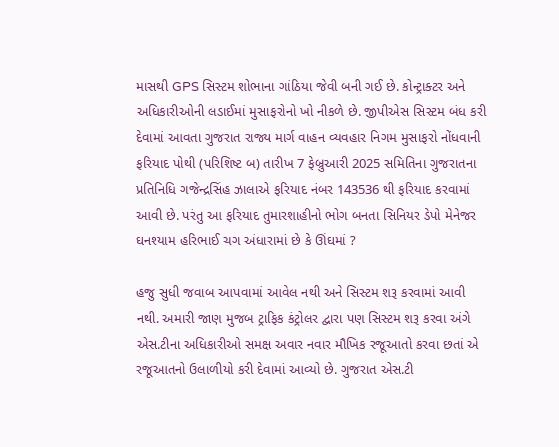માસથી GPS સિસ્ટમ શોભાના ગાંઠિયા જેવી બની ગઈ છે. કોન્ટ્રાક્ટર અને અધિકારીઓની લડાઈમાં મુસાફરોનો ખો નીકળે છે. જીપીએસ સિસ્ટમ બંધ કરી દેવામાં આવતા ગુજરાત રાજ્ય માર્ગ વાહન વ્યવહાર નિગમ મુસાફરો નોંધવાની ફરિયાદ પોથી (પરિશિષ્ટ બ) તારીખ 7 ફેબ્રુઆરી 2025 સમિતિના ગુજરાતના પ્રતિનિધિ ગજેન્દ્રસિંહ ઝાલાએ ફરિયાદ નંબર 143536 થી ફરિયાદ કરવામાં આવી છે. પરંતુ આ ફરિયાદ તુમારશાહીનો ભોગ બનતા સિનિયર ડેપો મેનેજર ઘનશ્યામ હરિભાઈ ચગ અંધારામાં છે કે ઊંઘમાં ?

હજુ સુધી જવાબ આપવામાં આવેલ નથી અને સિસ્ટમ શરૂ કરવામાં આવી નથી. અમારી જાણ મુજબ ટ્રાફિક કંટ્રોલર દ્વારા પણ સિસ્ટમ શરૂ કરવા અંગે એસ.ટીના અધિકારીઓ સમક્ષ અવાર નવાર મૌખિક રજૂઆતો કરવા છતાં એ રજૂઆતનો ઉલાળીયો કરી દેવામાં આવ્યો છે. ગુજરાત એસ.ટી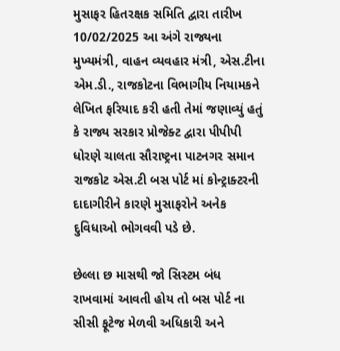મુસાફર હિતરક્ષક સમિતિ દ્વારા તારીખ 10/02/2025 આ અંગે રાજ્યના મુખ્યમંત્રી, વાહન વ્યવહાર મંત્રી, એસ.ટીના એમ.ડી., રાજકોટના વિભાગીય નિયામકને લેખિત ફરિયાદ કરી હતી તેમાં જણાવ્યું હતું કે રાજ્ય સરકાર પ્રોજેક્ટ દ્વારા પીપીપી ધોરણે ચાલતા સૌરાષ્ટ્રના પાટનગર સમાન રાજકોટ એસ.ટી બસ પોર્ટ માં કોન્ટ્રાક્ટરની દાદાગીરીને કારણે મુસાફરોને અનેક દુવિધાઓ ભોગવવી પડે છે.

છેલ્લા છ માસથી જો સિસ્ટમ બંધ રાખવામાં આવતી હોય તો બસ પોર્ટ ના સીસી ફૂટેજ મેળવી અધિકારી અને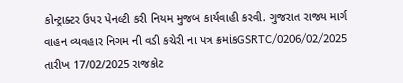કોન્ટ્રાક્ટર ઉપર પેનલ્ટી કરી નિયમ મુજબ કાર્યવાહી કરવી. ગુજરાત રાજ્ય માર્ગ વાહન વ્યવહાર નિગમ ની વડી કચેરી ના પત્ર ક્રમાંકGSRTC/0206/02/2025 તારીખ 17/02/2025 રાજકોટ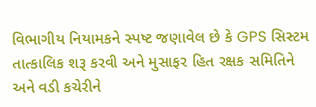વિભાગીય નિયામકને સ્પષ્ટ જણાવેલ છે કે GPS સિસ્ટમ તાત્કાલિક શરૂ કરવી અને મુસાફર હિત રક્ષક સમિતિને અને વડી કચેરીને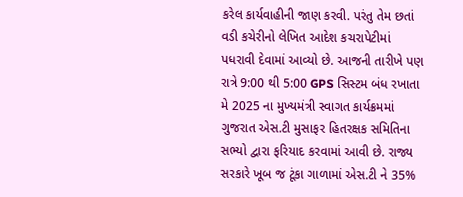કરેલ કાર્યવાહીની જાણ કરવી. પરંતુ તેમ છતાં વડી કચેરીનો લેખિત આદેશ કચરાપેટીમાં પધરાવી દેવામાં આવ્યો છે. આજની તારીખે પણ રાત્રે 9:00 થી 5:00 GPS સિસ્ટમ બંધ રખાતા મે 2025 ના મુખ્યમંત્રી સ્વાગત કાર્યક્રમમાં ગુજરાત એસ.ટી મુસાફર હિતરક્ષક સમિતિના સભ્યો દ્વારા ફરિયાદ કરવામાં આવી છે. રાજ્ય સરકારે ખૂબ જ ટૂંકા ગાળામાં એસ.ટી ને 35%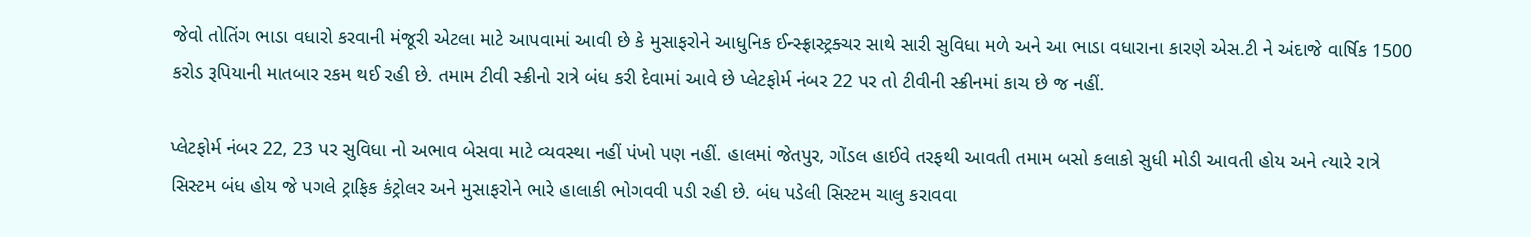જેવો તોતિંગ ભાડા વધારો કરવાની મંજૂરી એટલા માટે આપવામાં આવી છે કે મુસાફરોને આધુનિક ઈન્સ્ફ્રાસ્ટ્રક્ચર સાથે સારી સુવિધા મળે અને આ ભાડા વધારાના કારણે એસ.ટી ને અંદાજે વાર્ષિક 1500 કરોડ રૂપિયાની માતબાર રકમ થઈ રહી છે. તમામ ટીવી સ્ક્રીનો રાત્રે બંધ કરી દેવામાં આવે છે પ્લેટફોર્મ નંબર 22 પર તો ટીવીની સ્ક્રીનમાં કાચ છે જ નહીં.

પ્લેટફોર્મ નંબર 22, 23 પર સુવિધા નો અભાવ બેસવા માટે વ્યવસ્થા નહીં પંખો પણ નહીં. હાલમાં જેતપુર, ગોંડલ હાઈવે તરફથી આવતી તમામ બસો કલાકો સુધી મોડી આવતી હોય અને ત્યારે રાત્રે સિસ્ટમ બંધ હોય જે પગલે ટ્રાફિક કંટ્રોલર અને મુસાફરોને ભારે હાલાકી ભોગવવી પડી રહી છે. બંધ પડેલી સિસ્ટમ ચાલુ કરાવવા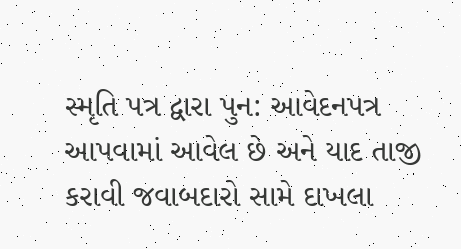સ્મૃતિ પત્ર દ્વારા પુન: આવેદનપત્ર આપવામાં આવેલ છે અને યાદ તાજી કરાવી જવાબદારો સામે દાખલા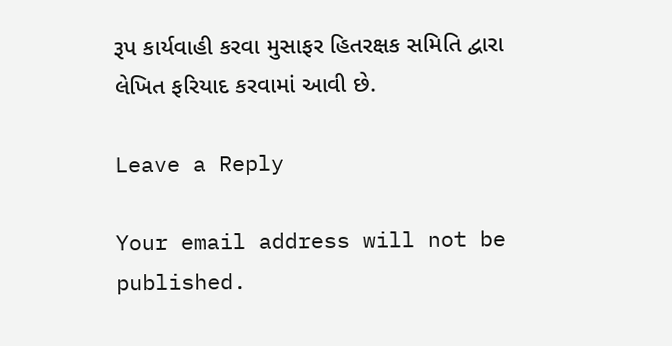રૂપ કાર્યવાહી કરવા મુસાફર હિતરક્ષક સમિતિ દ્વારા લેખિત ફરિયાદ કરવામાં આવી છે.

Leave a Reply

Your email address will not be published.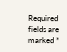Required fields are marked *